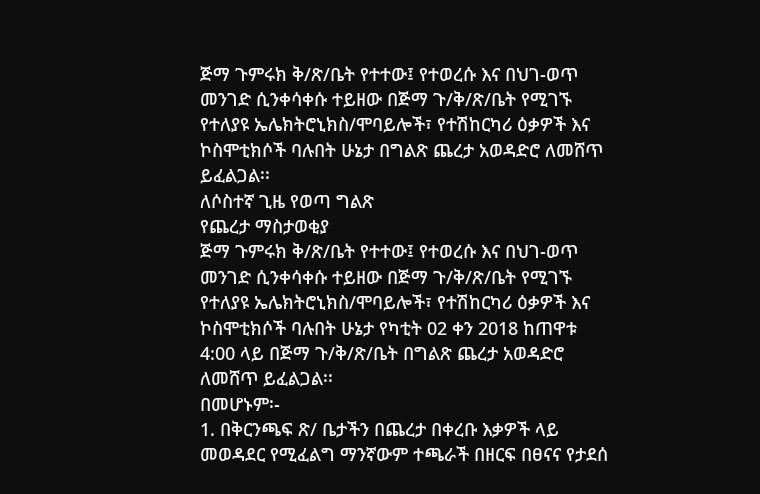ጅማ ጉምሩክ ቅ/ጽ/ቤት የተተው፤ የተወረሱ እና በህገ-ወጥ መንገድ ሲንቀሳቀሱ ተይዘው በጅማ ጉ/ቅ/ጽ/ቤት የሚገኙ የተለያዩ ኤሌክትሮኒክስ/ሞባይሎች፣ የተሽከርካሪ ዕቃዎች እና ኮስሞቲክሶች ባሉበት ሁኔታ በግልጽ ጨረታ አወዳድሮ ለመሸጥ ይፈልጋል፡፡
ለሶስተኛ ጊዜ የወጣ ግልጽ
የጨረታ ማስታወቂያ
ጅማ ጉምሩክ ቅ/ጽ/ቤት የተተው፤ የተወረሱ እና በህገ-ወጥ መንገድ ሲንቀሳቀሱ ተይዘው በጅማ ጉ/ቅ/ጽ/ቤት የሚገኙ የተለያዩ ኤሌክትሮኒክስ/ሞባይሎች፣ የተሽከርካሪ ዕቃዎች እና ኮስሞቲክሶች ባሉበት ሁኔታ የካቲት 02 ቀን 2018 ከጠዋቱ 4:00 ላይ በጅማ ጉ/ቅ/ጽ/ቤት በግልጽ ጨረታ አወዳድሮ ለመሸጥ ይፈልጋል፡፡
በመሆኑም፡-
1. በቅርንጫፍ ጽ/ ቤታችን በጨረታ በቀረቡ እቃዎች ላይ መወዳደር የሚፈልግ ማንኛውም ተጫራች በዘርፍ በፀናና የታደሰ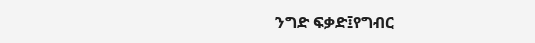ንግድ ፍቃድ፤የግብር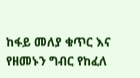ከፋይ መለያ ቁጥር እና የዘመኑን ግብር የከፈለ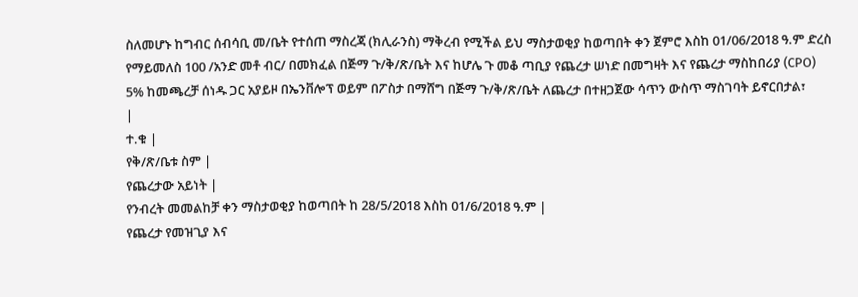ስለመሆኑ ከግብር ሰብሳቢ መ/ቤት የተሰጠ ማስረጃ (ክሊራንስ) ማቅረብ የሚችል ይህ ማስታወቂያ ከወጣበት ቀን ጀምሮ እስከ 01/06/2018 ዓ.ም ድረስ የማይመለስ 100 /አንድ መቶ ብር/ በመክፈል በጅማ ጉ/ቅ/ጽ/ቤት እና ከሆሌ ጉ መቆ ጣቢያ የጨረታ ሠነድ በመግዛት እና የጨረታ ማስከበሪያ (CPO) 5% ከመጫረቻ ሰነዱ ጋር አያይዞ በኤንቨሎፕ ወይም በፖስታ በማሸግ በጅማ ጉ/ቅ/ጽ/ቤት ለጨረታ በተዘጋጀው ሳጥን ውስጥ ማስገባት ይኖርበታል፣
|
ተ.ቁ |
የቅ/ጽ/ቤቱ ስም |
የጨረታው አይነት |
የንብረት መመልከቻ ቀን ማስታወቂያ ከወጣበት ከ 28/5/2018 እስከ 01/6/2018 ዓ.ም |
የጨረታ የመዝጊያ እና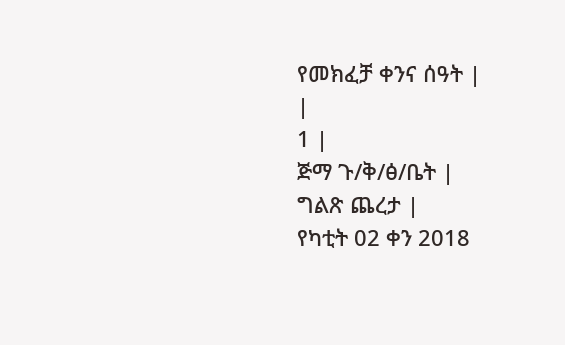የመክፈቻ ቀንና ሰዓት |
|
1 |
ጅማ ጉ/ቅ/ፅ/ቤት |
ግልጽ ጨረታ |
የካቲት 02 ቀን 2018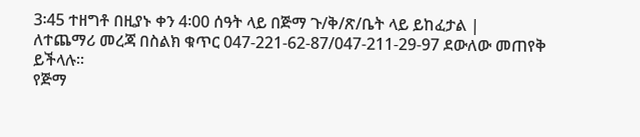3፡45 ተዘግቶ በዚያኑ ቀን 4፡00 ሰዓት ላይ በጅማ ጉ/ቅ/ጽ/ቤት ላይ ይከፈታል |
ለተጨማሪ መረጃ በስልክ ቁጥር 047-221-62-87/047-211-29-97 ደውለው መጠየቅ ይችላሉ፡፡
የጅማ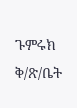ጉምሩክ ቅ/ጽ/ቤት